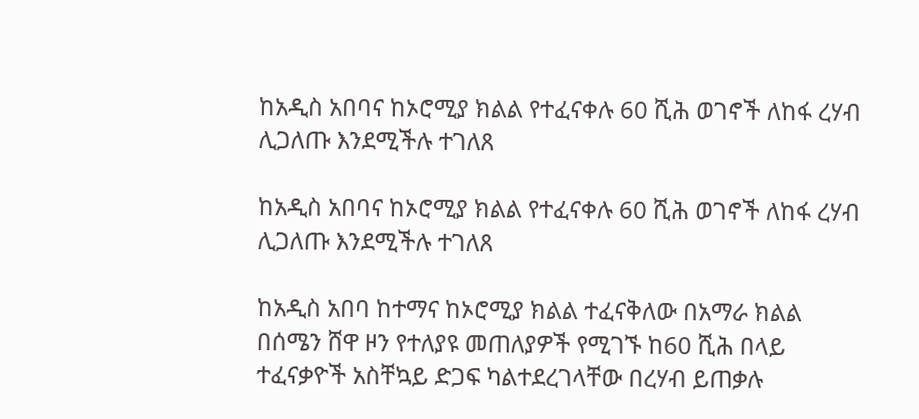ከአዲስ አበባና ከኦሮሚያ ክልል የተፈናቀሉ 60 ሺሕ ወገኖች ለከፋ ረሃብ ሊጋለጡ እንደሚችሉ ተገለጸ

ከአዲስ አበባና ከኦሮሚያ ክልል የተፈናቀሉ 60 ሺሕ ወገኖች ለከፋ ረሃብ ሊጋለጡ እንደሚችሉ ተገለጸ

ከአዲስ አበባ ከተማና ከኦሮሚያ ክልል ተፈናቅለው በአማራ ክልል በሰሜን ሸዋ ዞን የተለያዩ መጠለያዎች የሚገኙ ከ60 ሺሕ በላይ ተፈናቃዮች አስቸኳይ ድጋፍ ካልተደረገላቸው በረሃብ ይጠቃሉ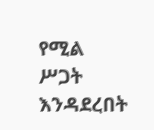የሚል ሥጋት እንዳደረበት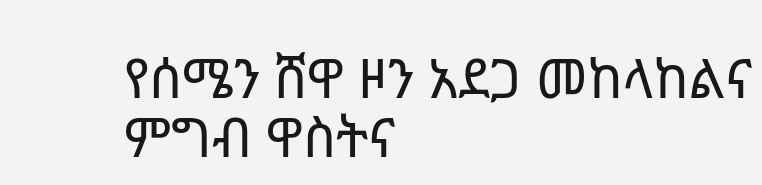የሰሜን ሸዋ ዞን አደጋ መከላከልና ምግብ ዋስትና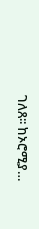ገለጸ፡፡ ከኦሮሚያ…